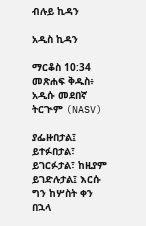ብሉይ ኪዳን

አዲስ ኪዳን

ማርቆስ 10:34 መጽሐፍ ቅዱስ፥ አዲሱ መደበኛ ትርጒም (NASV)

ያፌዙበታል፤ ይተፉበታል፣ ይገርፉታል፣ ከዚያም ይገድሉታል፤ እርሱ ግን ከሦስት ቀን በኋላ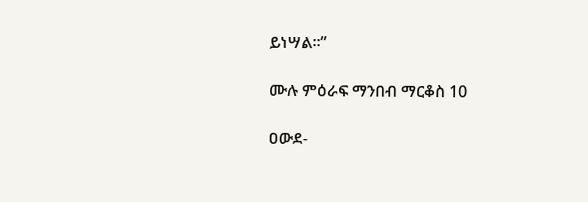ይነሣል።”

ሙሉ ምዕራፍ ማንበብ ማርቆስ 10

ዐውደ-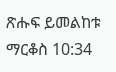ጽሑፍ ይመልከቱ ማርቆስ 10:34